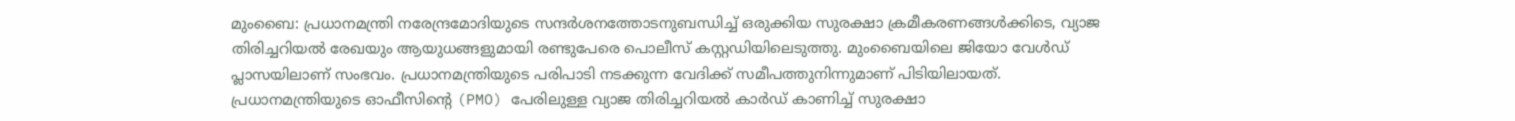മുംബൈ: പ്രധാനമന്ത്രി നരേന്ദ്രമോദിയുടെ സന്ദർശനത്തോടനുബന്ധിച്ച് ഒരുക്കിയ സുരക്ഷാ ക്രമീകരണങ്ങൾക്കിടെ, വ്യാജ തിരിച്ചറിയൽ രേഖയും ആയുധങ്ങളുമായി രണ്ടുപേരെ പൊലീസ് കസ്റ്റഡിയിലെടുത്തു. മുംബൈയിലെ ജിയോ വേൾഡ് പ്ലാസയിലാണ് സംഭവം. പ്രധാനമന്ത്രിയുടെ പരിപാടി നടക്കുന്ന വേദിക്ക് സമീപത്തുനിന്നുമാണ് പിടിയിലായത്.
പ്രധാനമന്ത്രിയുടെ ഓഫീസിന്റെ (PMO) പേരിലുള്ള വ്യാജ തിരിച്ചറിയൽ കാർഡ് കാണിച്ച് സുരക്ഷാ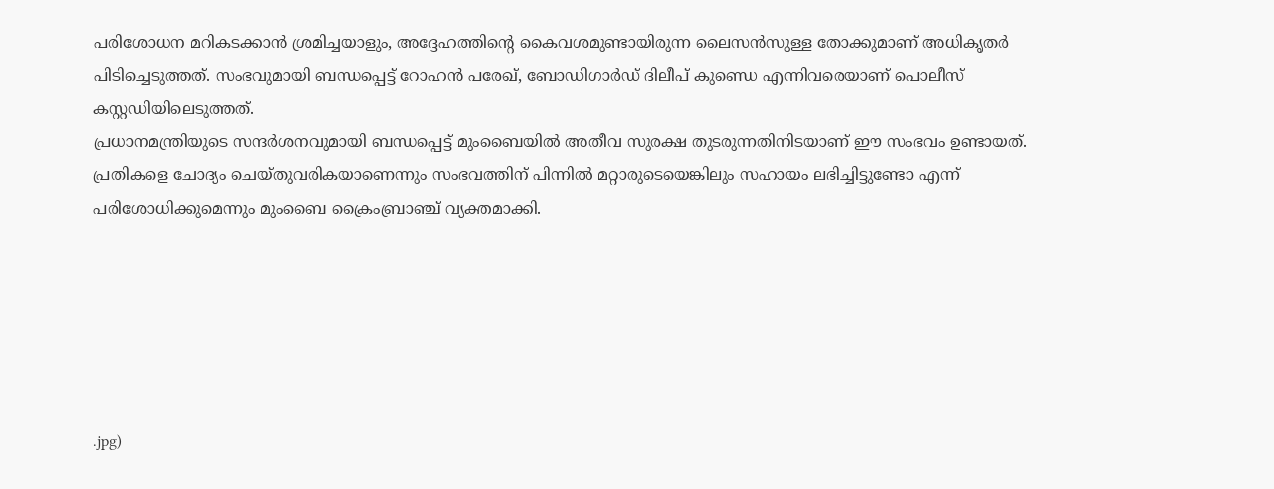പരിശോധന മറികടക്കാൻ ശ്രമിച്ചയാളും, അദ്ദേഹത്തിന്റെ കൈവശമുണ്ടായിരുന്ന ലൈസൻസുള്ള തോക്കുമാണ് അധികൃതർ പിടിച്ചെടുത്തത്. സംഭവുമായി ബന്ധപ്പെട്ട് റോഹൻ പരേഖ്, ബോഡിഗാർഡ് ദിലീപ് കുണ്ഡെ എന്നിവരെയാണ് പൊലീസ് കസ്റ്റഡിയിലെടുത്തത്.
പ്രധാനമന്ത്രിയുടെ സന്ദർശനവുമായി ബന്ധപ്പെട്ട് മുംബൈയിൽ അതീവ സുരക്ഷ തുടരുന്നതിനിടയാണ് ഈ സംഭവം ഉണ്ടായത്. പ്രതികളെ ചോദ്യം ചെയ്തുവരികയാണെന്നും സംഭവത്തിന് പിന്നിൽ മറ്റാരുടെയെങ്കിലും സഹായം ലഭിച്ചിട്ടുണ്ടോ എന്ന് പരിശോധിക്കുമെന്നും മുംബൈ ക്രൈംബ്രാഞ്ച് വ്യക്തമാക്കി.






.jpg)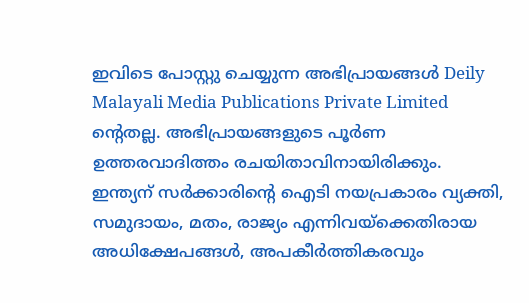ഇവിടെ പോസ്റ്റു ചെയ്യുന്ന അഭിപ്രായങ്ങൾ Deily Malayali Media Publications Private Limited ന്റെതല്ല. അഭിപ്രായങ്ങളുടെ പൂർണ ഉത്തരവാദിത്തം രചയിതാവിനായിരിക്കും.
ഇന്ത്യന് സർക്കാരിന്റെ ഐടി നയപ്രകാരം വ്യക്തി, സമുദായം, മതം, രാജ്യം എന്നിവയ്ക്കെതിരായ അധിക്ഷേപങ്ങൾ, അപകീർത്തികരവും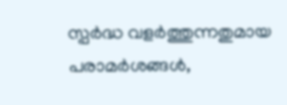സ്പർദ്ധ വളർത്തുന്നതുമായ പരാമർശങ്ങൾ,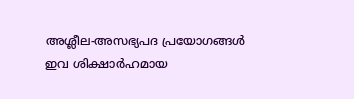അശ്ലീല-അസഭ്യപദ പ്രയോഗങ്ങൾ ഇവ ശിക്ഷാർഹമായ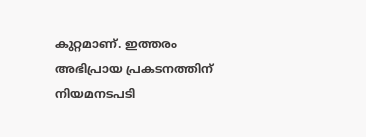കുറ്റമാണ്. ഇത്തരം അഭിപ്രായ പ്രകടനത്തിന് നിയമനടപടി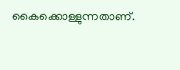കൈക്കൊള്ളുന്നതാണ്.